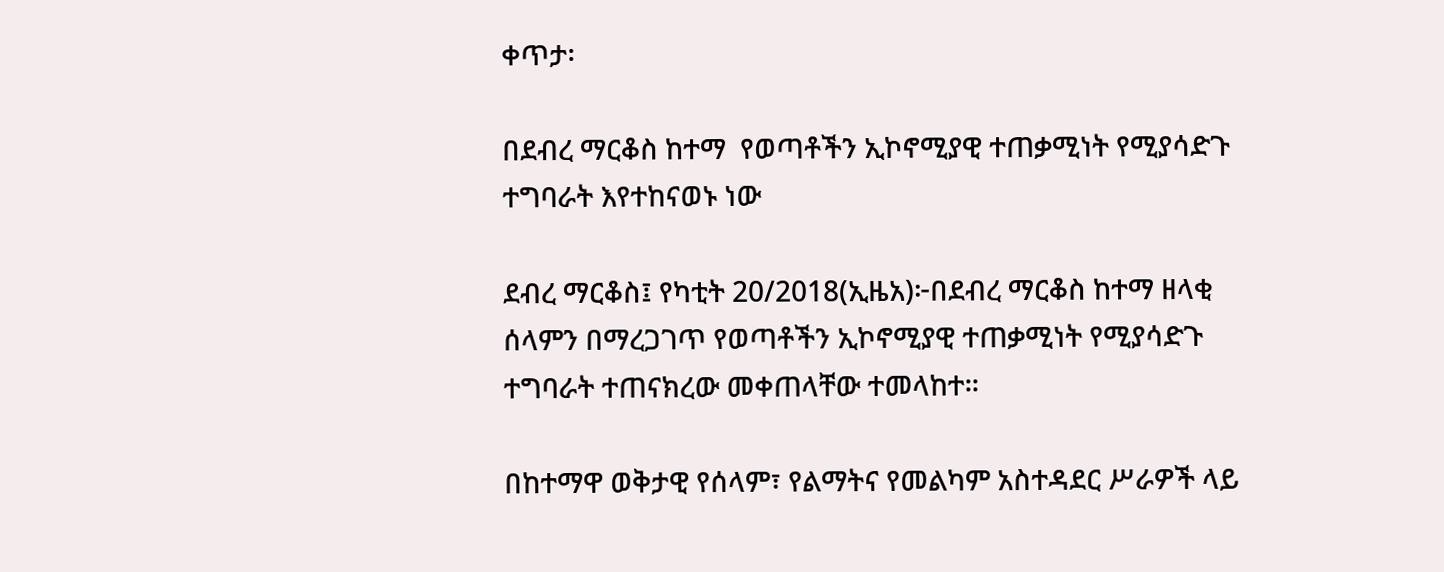ቀጥታ፡

በደብረ ማርቆስ ከተማ  የወጣቶችን ኢኮኖሚያዊ ተጠቃሚነት የሚያሳድጉ ተግባራት እየተከናወኑ ነው

ደብረ ማርቆስ፤ የካቲት 20/2018(ኢዜአ)፦በደብረ ማርቆስ ከተማ ዘላቂ ሰላምን በማረጋገጥ የወጣቶችን ኢኮኖሚያዊ ተጠቃሚነት የሚያሳድጉ ተግባራት ተጠናክረው መቀጠላቸው ተመላከተ።

በከተማዋ ወቅታዊ የሰላም፣ የልማትና የመልካም አስተዳደር ሥራዎች ላይ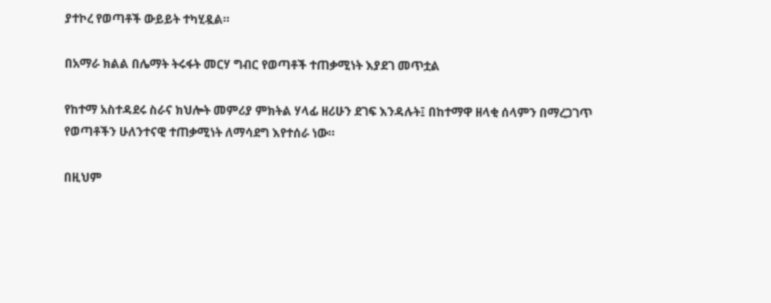ያተኮረ የወጣቶች ውይይት ተካሂዷል።

በአማራ ክልል በሌማት ትሩፋት መርሃ ግብር የወጣቶች ተጠቃሚነት እያደገ መጥቷል

የከተማ አስተዳደሩ ስራና ክህሎት መምሪያ ምክትል ሃላፊ ዘሪሁን ደገፍ እንዳሉት፤ በከተማዋ ዘላቂ ሰላምን በማረጋገጥ የወጣቶችን ሁለንተናዊ ተጠቃሚነት ለማሳደግ እየተሰራ ነው።

በዚህም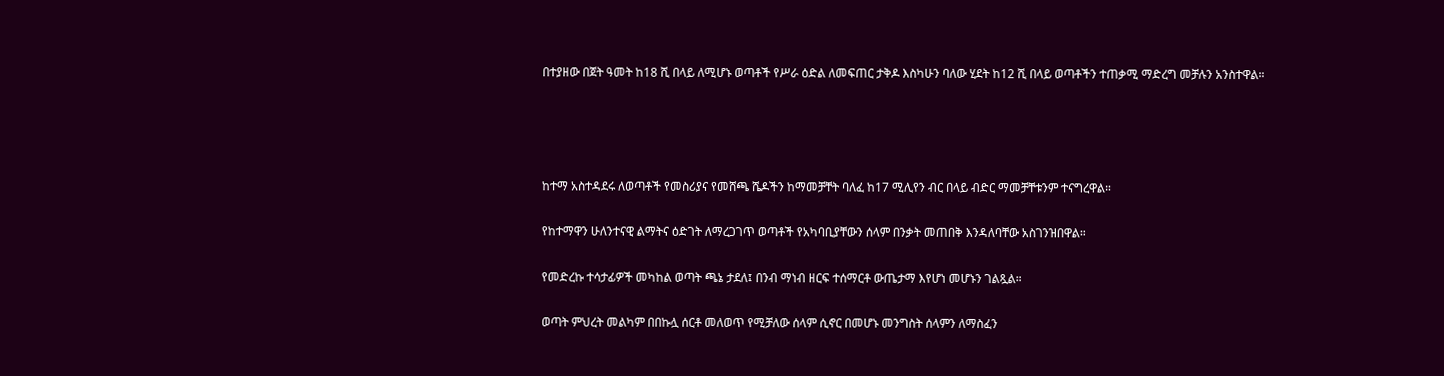በተያዘው በጀት ዓመት ከ18 ሺ በላይ ለሚሆኑ ወጣቶች የሥራ ዕድል ለመፍጠር ታቅዶ እስካሁን ባለው ሂደት ከ12 ሺ በላይ ወጣቶችን ተጠቃሚ ማድረግ መቻሉን አንስተዋል።




ከተማ አስተዳደሩ ለወጣቶች የመስሪያና የመሸጫ ሼዶችን ከማመቻቸት ባለፈ ከ17 ሚሊየን ብር በላይ ብድር ማመቻቸቱንም ተናግረዋል።

የከተማዋን ሁለንተናዊ ልማትና ዕድገት ለማረጋገጥ ወጣቶች የአካባቢያቸውን ሰላም በንቃት መጠበቅ እንዳለባቸው አስገንዝበዋል።

የመድረኩ ተሳታፊዎች መካከል ወጣት ጫኔ ታደለ፤ በንብ ማነብ ዘርፍ ተሰማርቶ ውጤታማ እየሆነ መሆኑን ገልጿል።

ወጣት ምህረት መልካም በበኩሏ ሰርቶ መለወጥ የሚቻለው ሰላም ሲኖር በመሆኑ መንግስት ሰላምን ለማስፈን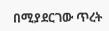በሚያደርገው ጥረት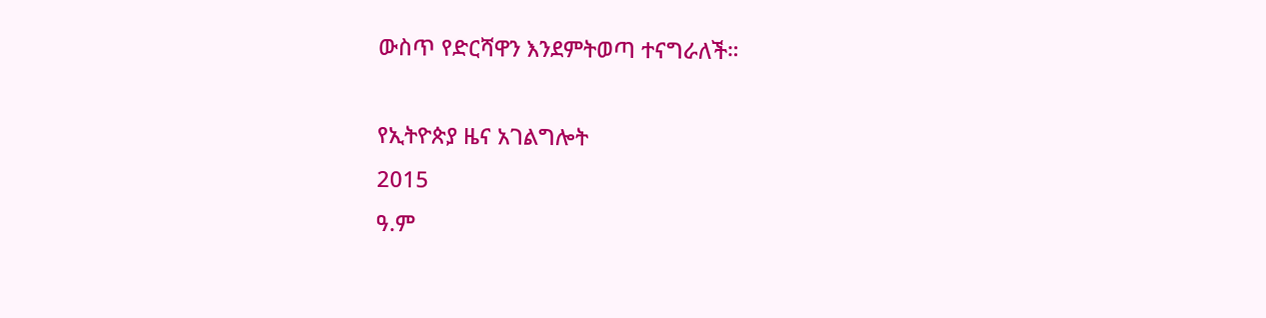ውስጥ የድርሻዋን እንደምትወጣ ተናግራለች።

የኢትዮጵያ ዜና አገልግሎት
2015
ዓ.ም